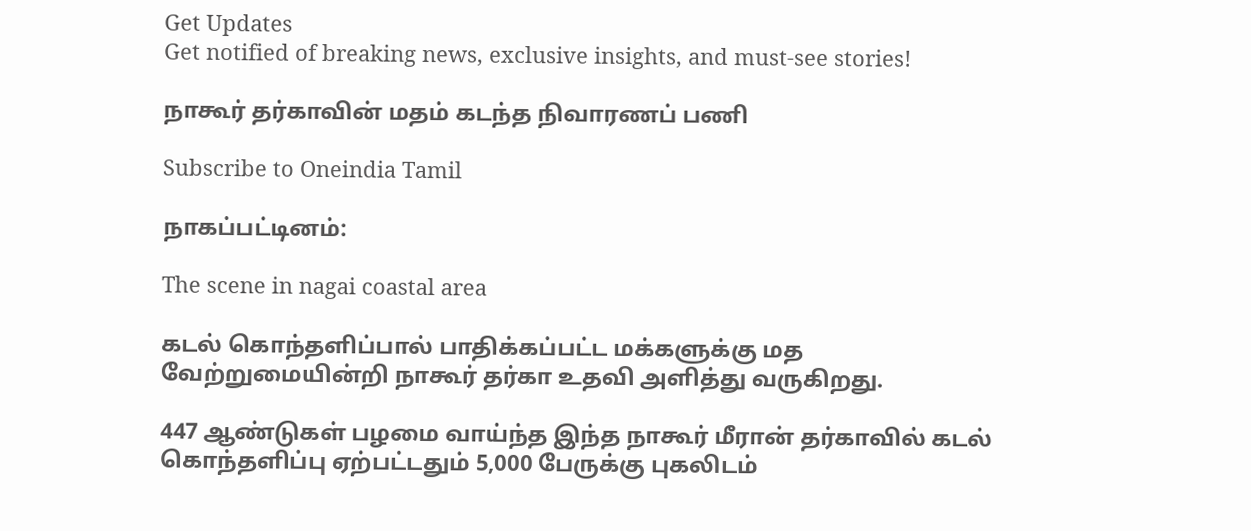Get Updates
Get notified of breaking news, exclusive insights, and must-see stories!

நாகூர் தர்காவின் மதம் கடந்த நிவாரணப் பணி

Subscribe to Oneindia Tamil

நாகப்பட்டினம்:

The scene in nagai coastal area

கடல் கொந்தளிப்பால் பாதிக்கப்பட்ட மக்களுக்கு மத வேற்றுமையின்றி நாகூர் தர்கா உதவி அளித்து வருகிறது.

447 ஆண்டுகள் பழமை வாய்ந்த இந்த நாகூர் மீரான் தர்காவில் கடல் கொந்தளிப்பு ஏற்பட்டதும் 5,000 பேருக்கு புகலிடம்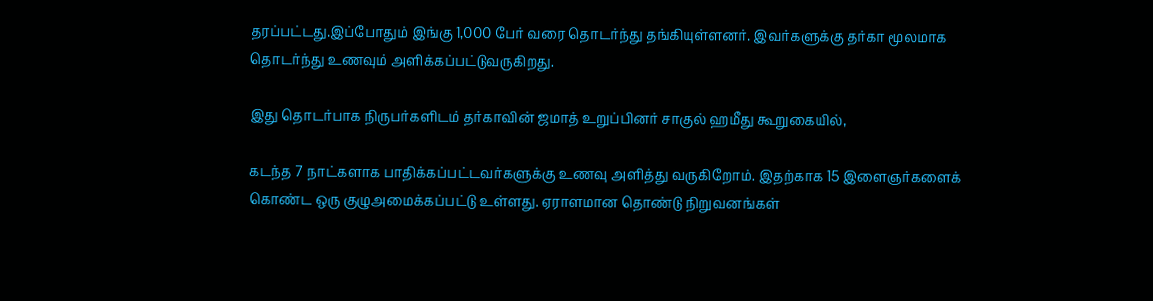தரப்பட்டது.இப்போதும் இங்கு 1,000 பேர் வரை தொடர்ந்து தங்கியுள்ளனர். இவர்களுக்கு தர்கா மூலமாக தொடர்ந்து உணவும் அளிக்கப்பட்டுவருகிறது.

இது தொடர்பாக நிருபர்களிடம் தர்காவின் ஜமாத் உறுப்பினர் சாகுல் ஹமீது கூறுகையில்,

கடந்த 7 நாட்களாக பாதிக்கப்பட்டவர்களுக்கு உணவு அளித்து வருகிறோம். இதற்காக 15 இளைஞர்களைக் கொண்ட ஒரு குழுஅமைக்கப்பட்டு உள்ளது. ஏராளமான தொண்டு நிறுவனங்கள்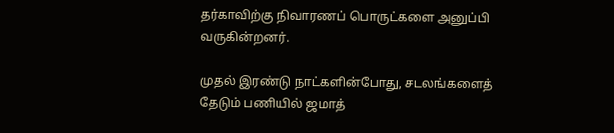தர்காவிற்கு நிவாரணப் பொருட்களை அனுப்பி வருகின்றனர்.

முதல் இரண்டு நாட்களின்போது, சடலங்களைத் தேடும் பணியில் ஜமாத்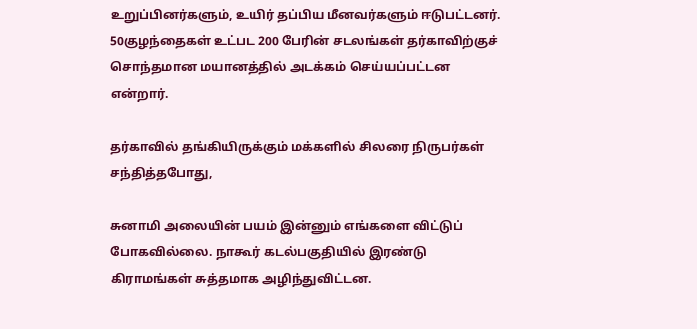உறுப்பினர்களும், உயிர் தப்பிய மீனவர்களும் ஈடுபட்டனர். 50குழந்தைகள் உட்பட 200 பேரின் சடலங்கள் தர்காவிற்குச் சொந்தமான மயானத்தில் அடக்கம் செய்யப்பட்டன என்றார்.

தர்காவில் தங்கியிருக்கும் மக்களில் சிலரை நிருபர்கள் சந்தித்தபோது,

சுனாமி அலையின் பயம் இன்னும் எங்களை விட்டுப் போகவில்லை. நாகூர் கடல்பகுதியில் இரண்டு கிராமங்கள் சுத்தமாக அழிந்துவிட்டன.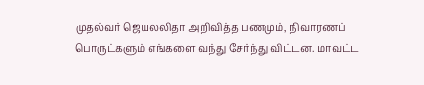முதல்வர் ஜெயலலிதா அறிவித்த பணமும், நிவாரணப் பொருட்களும் எங்களை வந்து சேர்ந்து விட்டன. மாவட்ட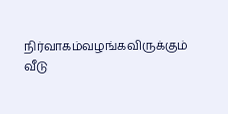நிர்வாகம்வழங்கவிருக்கும் வீடு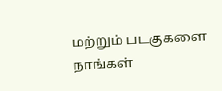மற்றும் படகுகளை நாங்கள்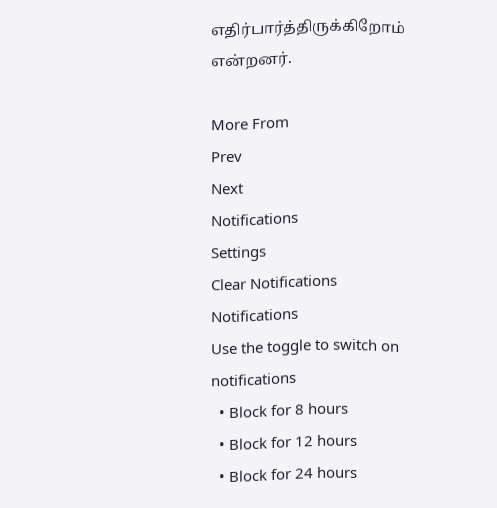எதிர்பார்த்திருக்கிறோம் என்றனர்.

More From
Prev
Next
Notifications
Settings
Clear Notifications
Notifications
Use the toggle to switch on notifications
  • Block for 8 hours
  • Block for 12 hours
  • Block for 24 hours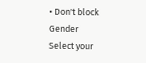• Don't block
Gender
Select your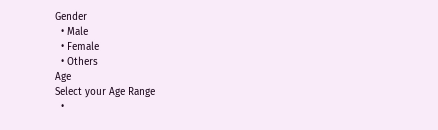Gender
  • Male
  • Female
  • Others
Age
Select your Age Range
  •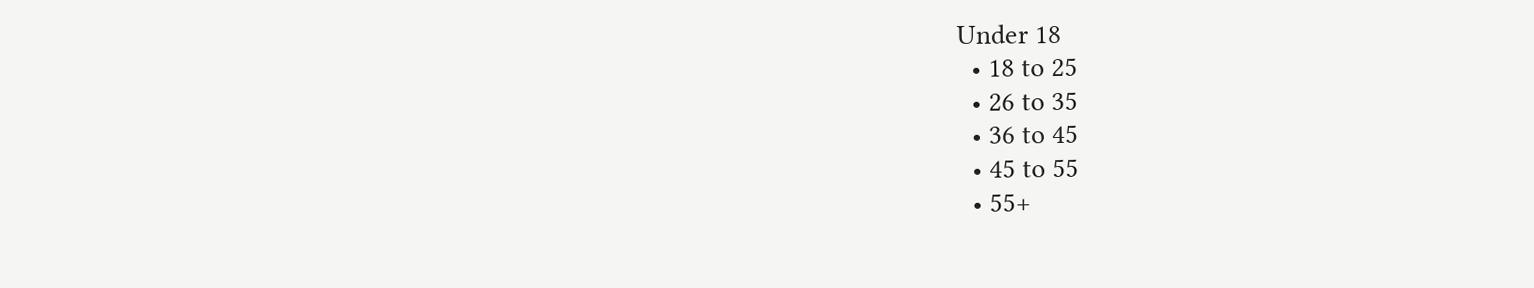Under 18
  • 18 to 25
  • 26 to 35
  • 36 to 45
  • 45 to 55
  • 55+